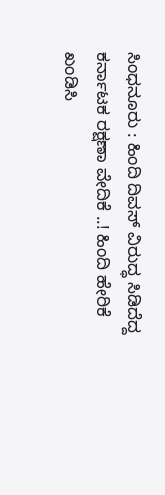ಸಿಂಧನೂರು : ಹಿಂದಿ ದಿವಸ್ ವಿರುದ್ಧ ಸಿಡಿದೆದ್ದ ಕರ್ನಾಟಕ ರಕ್ಷಣಾ ವೇದಿಕೆ ..! ಹಿಂದಿ ಹೇರಿಕೆ ಖಂಡಿಸಿ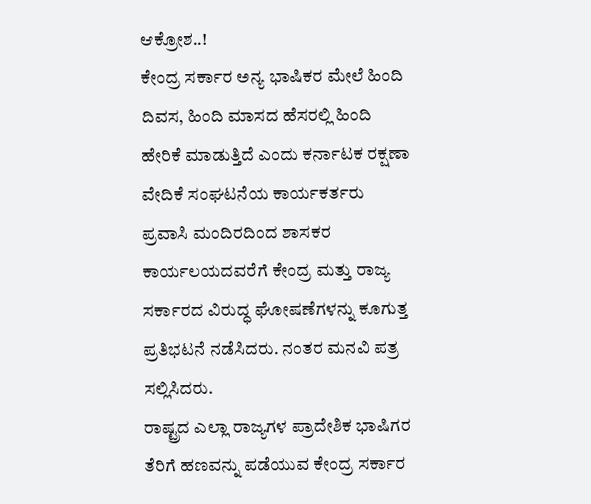ಆಕ್ರೋಶ..!
ಕೇಂದ್ರ ಸರ್ಕಾರ ಅನ್ಯ ಭಾಷಿಕರ ಮೇಲೆ ಹಿಂದಿ ದಿವಸ, ಹಿಂದಿ ಮಾಸದ ಹೆಸರಲ್ಲಿ ಹಿಂದಿ ಹೇರಿಕೆ ಮಾಡುತ್ತಿದೆ ಎಂದು ಕರ್ನಾಟಕ ರಕ್ಷಣಾ ವೇದಿಕೆ ಸಂಘಟನೆಯ ಕಾರ್ಯಕರ್ತರು ಪ್ರವಾಸಿ ಮಂದಿರದಿಂದ ಶಾಸಕರ ಕಾರ್ಯಲಯದವರೆಗೆ ಕೇಂದ್ರ ಮತ್ತು ರಾಜ್ಯ ಸರ್ಕಾರದ ವಿರುದ್ಧ ಘೋಷಣೆಗಳನ್ನು ಕೂಗುತ್ತ ಪ್ರತಿಭಟನೆ ನಡೆಸಿದರು. ನಂತರ ಮನವಿ ಪತ್ರ ಸಲ್ಲಿಸಿದರು.
ರಾಷ್ಟ್ರದ ಎಲ್ಲಾ ರಾಜ್ಯಗಳ ಪ್ರಾದೇಶಿಕ ಭಾಷಿಗರ ತೆರಿಗೆ ಹಣವನ್ನು ಪಡೆಯುವ ಕೇಂದ್ರ ಸರ್ಕಾರ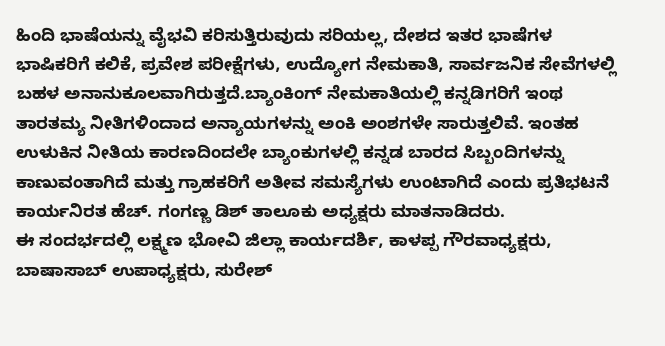ಹಿಂದಿ ಭಾಷೆಯನ್ನು ವೈಭವಿ ಕರಿಸುತ್ತಿರುವುದು ಸರಿಯಲ್ಲ, ದೇಶದ ಇತರ ಭಾಷೆಗಳ ಭಾಷಿಕರಿಗೆ ಕಲಿಕೆ, ಪ್ರವೇಶ ಪರೀಕ್ಷೆಗಳು, ಉದ್ಯೋಗ ನೇಮಕಾತಿ, ಸಾರ್ವಜನಿಕ ಸೇವೆಗಳಲ್ಲಿ ಬಹಳ ಅನಾನುಕೂಲವಾಗಿರುತ್ತದೆ.ಬ್ಯಾಂಕಿಂಗ್ ನೇಮಕಾತಿಯಲ್ಲಿ ಕನ್ನಡಿಗರಿಗೆ ಇಂಥ ತಾರತಮ್ಯ ನೀತಿಗಳಿಂದಾದ ಅನ್ಯಾಯಗಳನ್ನು ಅಂಕಿ ಅಂಶಗಳೇ ಸಾರುತ್ತಲಿವೆ. ಇಂತಹ ಉಳುಕಿನ ನೀತಿಯ ಕಾರಣದಿಂದಲೇ ಬ್ಯಾಂಕುಗಳಲ್ಲಿ ಕನ್ನಡ ಬಾರದ ಸಿಬ್ಬಂದಿಗಳನ್ನು ಕಾಣುವಂತಾಗಿದೆ ಮತ್ತು ಗ್ರಾಹಕರಿಗೆ ಅತೀವ ಸಮಸ್ಯೆಗಳು ಉಂಟಾಗಿದೆ ಎಂದು ಪ್ರತಿಭಟನೆ ಕಾರ್ಯನಿರತ ಹೆಚ್. ಗಂಗಣ್ಣ ಡಿಶ್ ತಾಲೂಕು ಅಧ್ಯಕ್ಷರು ಮಾತನಾಡಿದರು.
ಈ ಸಂದರ್ಭದಲ್ಲಿ ಲಕ್ಷ್ಮಣ ಭೋವಿ ಜಿಲ್ಲಾ ಕಾರ್ಯದರ್ಶಿ, ಕಾಳಪ್ಪ ಗೌರವಾಧ್ಯಕ್ಷರು, ಬಾಷಾಸಾಬ್ ಉಪಾಧ್ಯಕ್ಷರು, ಸುರೇಶ್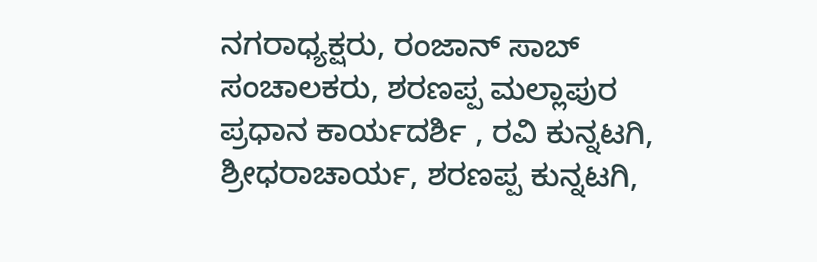ನಗರಾಧ್ಯಕ್ಷರು, ರಂಜಾನ್ ಸಾಬ್ ಸಂಚಾಲಕರು, ಶರಣಪ್ಪ ಮಲ್ಲಾಪುರ ಪ್ರಧಾನ ಕಾರ್ಯದರ್ಶಿ , ರವಿ ಕುನ್ನಟಗಿ, ಶ್ರೀಧರಾಚಾರ್ಯ, ಶರಣಪ್ಪ ಕುನ್ನಟಗಿ,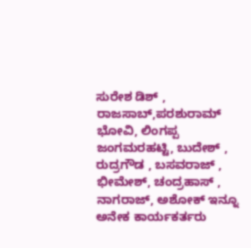ಸುರೇಶ ಡಿಶ್ , ರಾಜಸಾಬ್,ಪರಶುರಾಮ್ ಭೋವಿ, ಲಿಂಗಪ್ಪ ಜಂಗಮರಹಟ್ಟಿ, ಬುದೇಶ್ , ರುದ್ರಗೌಡ , ಬಸವರಾಜ್ , ಭೀಮೇಶ್, ಚಂದ್ರಹಾಸ್ , ನಾಗರಾಜ್, ಅಶೋಕ್ ಇನ್ನೂ ಅನೇಕ ಕಾರ್ಯಕರ್ತರು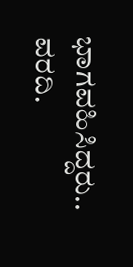ಭಾಗವಹಿಸಿದ್ದರು..
ವರದಿ.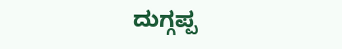ದುಗ್ಗಪ್ಪ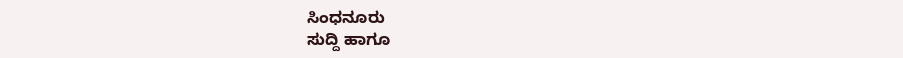ಸಿಂಧನೂರು
ಸುದ್ದಿ ಹಾಗೂ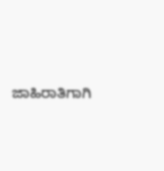ಜಾಹಿರಾತಿಗಾಗಿ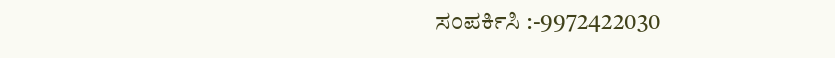ಸಂಪರ್ಕಿಸಿ :-9972422030